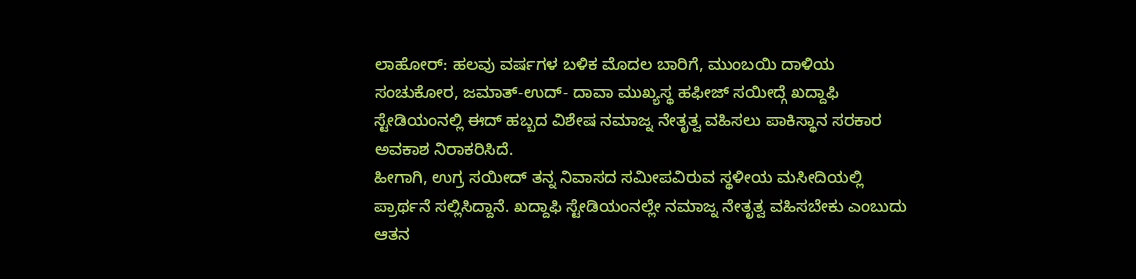ಲಾಹೋರ್: ಹಲವು ವರ್ಷಗಳ ಬಳಿಕ ಮೊದಲ ಬಾರಿಗೆ, ಮುಂಬಯಿ ದಾಳಿಯ ಸಂಚುಕೋರ, ಜಮಾತ್-ಉದ್- ದಾವಾ ಮುಖ್ಯಸ್ಥ ಹಫೀಜ್ ಸಯೀದ್ಗೆ ಖದ್ದಾಫಿ ಸ್ಟೇಡಿಯಂನಲ್ಲಿ ಈದ್ ಹಬ್ಬದ ವಿಶೇಷ ನಮಾಜ್ನ ನೇತೃತ್ವ ವಹಿಸಲು ಪಾಕಿಸ್ಥಾನ ಸರಕಾರ ಅವಕಾಶ ನಿರಾಕರಿಸಿದೆ.
ಹೀಗಾಗಿ, ಉಗ್ರ ಸಯೀದ್ ತನ್ನ ನಿವಾಸದ ಸಮೀಪವಿರುವ ಸ್ಥಳೀಯ ಮಸೀದಿಯಲ್ಲಿ ಪ್ರಾರ್ಥನೆ ಸಲ್ಲಿಸಿದ್ದಾನೆ. ಖದ್ದಾಫಿ ಸ್ಟೇಡಿಯಂನಲ್ಲೇ ನಮಾಜ್ನ ನೇತೃತ್ವ ವಹಿಸಬೇಕು ಎಂಬುದು ಆತನ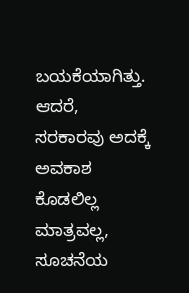ಬಯಕೆಯಾಗಿತ್ತು. ಆದರೆ, ಸರಕಾರವು ಅದಕ್ಕೆ ಅವಕಾಶ ಕೊಡಲಿಲ್ಲ ಮಾತ್ರವಲ್ಲ, ಸೂಚನೆಯ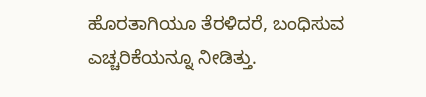ಹೊರತಾಗಿಯೂ ತೆರಳಿದರೆ, ಬಂಧಿಸುವ ಎಚ್ಚರಿಕೆಯನ್ನೂ ನೀಡಿತ್ತು.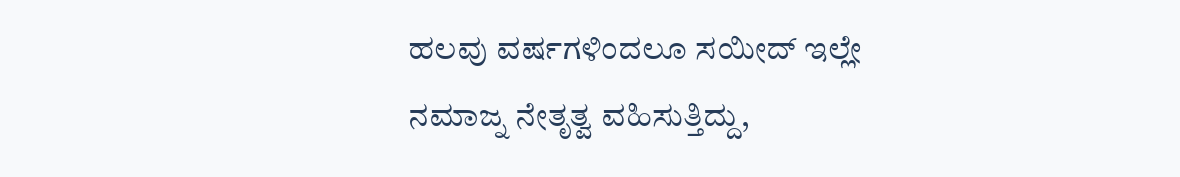ಹಲವು ವರ್ಷಗಳಿಂದಲೂ ಸಯೀದ್ ಇಲ್ಲೇ ನಮಾಜ್ನ ನೇತೃತ್ವ ವಹಿಸುತ್ತಿದ್ದು,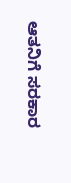ಆತನಿಗೆ ಸರಕಾರ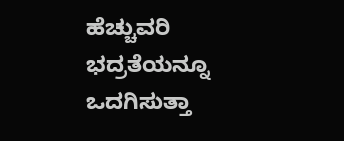ಹೆಚ್ಚುವರಿ ಭದ್ರತೆಯನ್ನೂ ಒದಗಿಸುತ್ತಾ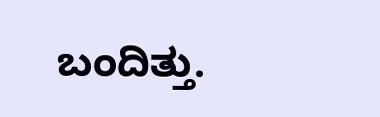ಬಂದಿತ್ತು.